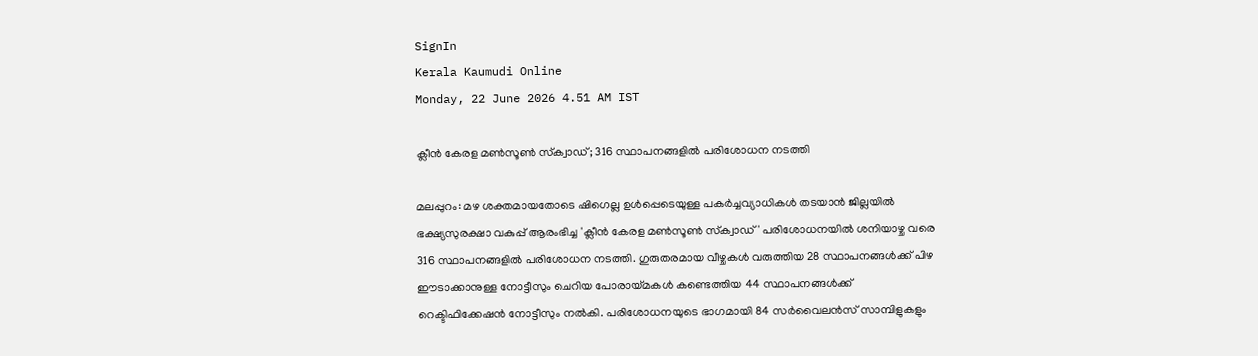SignIn
Kerala Kaumudi Online
Monday, 22 June 2026 4.51 AM IST

ക്ലീൻ കേരള മൺസൂൺ സ്‌ക്വാഡ്; 316 സ്ഥാപനങ്ങളിൽ പരിശോധന നടത്തി

മലപ്പുറം: മഴ ശക്തമായതോടെ ഷിഗെല്ല ഉൾപ്പെടെയുള്ള പകർച്ചവ്യാധികൾ തടയാൻ ജില്ലയിൽ ഭക്ഷ്യസുരക്ഷാ വകുപ്പ് ആരംഭിച്ച 'ക്ലീൻ കേരള മൺസൂൺ സ്‌ക്വാഡ്' പരിശോധനയിൽ ശനിയാഴ്ച വരെ 316 സ്ഥാപനങ്ങളിൽ പരിശോധന നടത്തി. ഗുരുതരമായ വീഴ്ചകൾ വരുത്തിയ 28 സ്ഥാപനങ്ങൾക്ക് പിഴ ഈടാക്കാനുള്ള നോട്ടീസും ചെറിയ പോരായ്മകൾ കണ്ടെത്തിയ 44 സ്ഥാപനങ്ങൾക്ക് റെക്ടിഫിക്കേഷൻ നോട്ടീസും നൽകി. പരിശോധനയുടെ ഭാഗമായി 84 സർവൈലൻസ് സാമ്പിളുകളും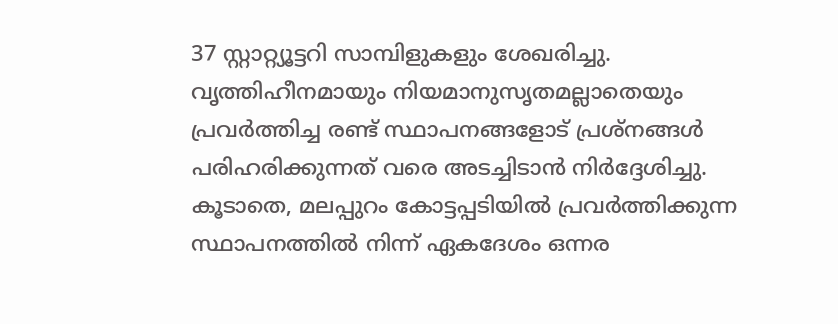37 സ്റ്റാറ്റ്യൂട്ടറി സാമ്പിളുകളും ശേഖരിച്ചു. വൃത്തിഹീനമായും നിയമാനുസൃതമല്ലാതെയും പ്രവർത്തിച്ച രണ്ട് സ്ഥാപനങ്ങളോട് പ്രശ്നങ്ങൾ പരിഹരിക്കുന്നത് വരെ അടച്ചിടാൻ നിർദ്ദേശിച്ചു. കൂടാതെ, മലപ്പുറം കോട്ടപ്പടിയിൽ പ്രവർത്തിക്കുന്ന സ്ഥാപനത്തിൽ നിന്ന് ഏകദേശം ഒന്നര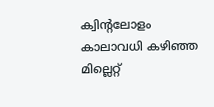ക്വിന്റലോളം കാലാവധി കഴിഞ്ഞ മില്ലെറ്റ്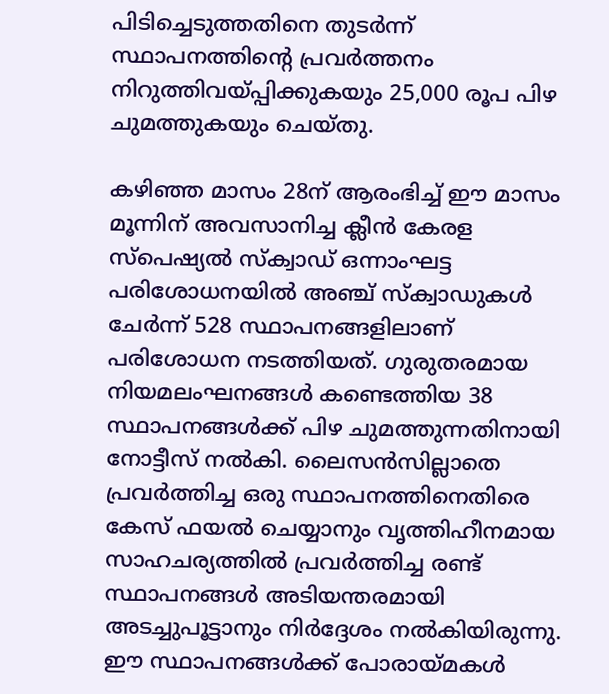പിടിച്ചെടുത്തതിനെ തുടർന്ന് സ്ഥാപനത്തിന്റെ പ്രവർത്തനം നിറുത്തിവയ്പ്പിക്കുകയും 25,000 രൂപ പിഴ ചുമത്തുകയും ചെയ്തു.

കഴിഞ്ഞ മാസം 28ന് ആരംഭിച്ച് ഈ മാസം മൂന്നിന് അവസാനിച്ച ക്ലീൻ കേരള സ്‌പെഷ്യൽ സ്‌ക്വാഡ് ഒന്നാംഘട്ട പരിശോധനയിൽ അഞ്ച് സ്‌ക്വാഡുകൾ ചേർന്ന് 528 സ്ഥാപനങ്ങളിലാണ് പരിശോധന നടത്തിയത്. ഗുരുതരമായ നിയമലംഘനങ്ങൾ കണ്ടെത്തിയ 38 സ്ഥാപനങ്ങൾക്ക് പിഴ ചുമത്തുന്നതിനായി നോട്ടീസ് നൽകി. ലൈസൻസില്ലാതെ പ്രവർത്തിച്ച ഒരു സ്ഥാപനത്തിനെതിരെ കേസ് ഫയൽ ചെയ്യാനും വൃത്തിഹീനമായ സാഹചര്യത്തിൽ പ്രവർത്തിച്ച രണ്ട് സ്ഥാപനങ്ങൾ അടിയന്തരമായി അടച്ചുപൂട്ടാനും നിർദ്ദേശം നൽകിയിരുന്നു. ഈ സ്ഥാപനങ്ങൾക്ക് പോരായ്മകൾ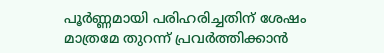പൂർണ്ണമായി പരിഹരിച്ചതിന് ശേഷം മാത്രമേ തുറന്ന് പ്രവർത്തിക്കാൻ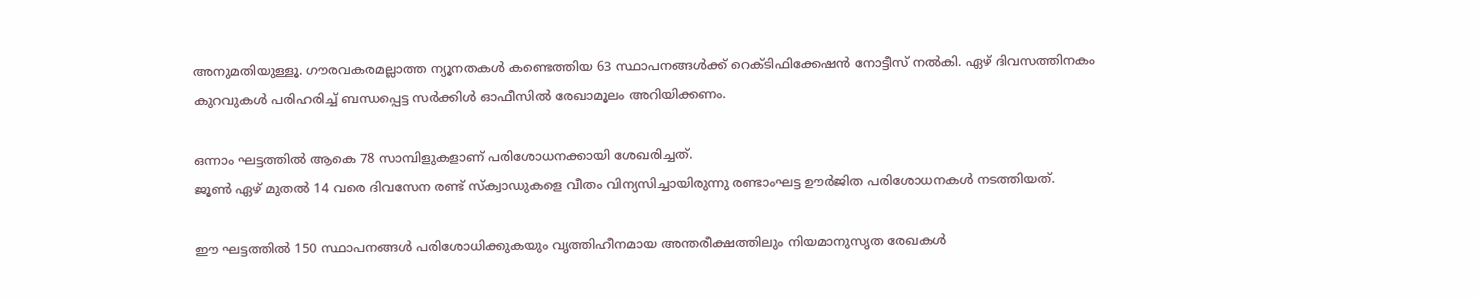അനുമതിയുള്ളൂ. ഗൗരവകരമല്ലാത്ത ന്യൂനതകൾ കണ്ടെത്തിയ 63 സ്ഥാപനങ്ങൾക്ക് റെക്ടിഫിക്കേഷൻ നോട്ടീസ് നൽകി. ഏഴ് ദിവസത്തിനകം കുറവുകൾ പരിഹരിച്ച് ബന്ധപ്പെട്ട സർക്കിൾ ഓഫീസിൽ രേഖാമൂലം അറിയിക്കണം.

ഒന്നാം ഘട്ടത്തിൽ ആകെ 78 സാമ്പിളുകളാണ് പരിശോധനക്കായി ശേഖരിച്ചത്.
ജൂൺ ഏഴ് മുതൽ 14 വരെ ദിവസേന രണ്ട് സ്‌ക്വാഡുകളെ വീതം വിന്യസിച്ചായിരുന്നു രണ്ടാംഘട്ട ഊർജിത പരിശോധനകൾ നടത്തിയത്.

ഈ ഘട്ടത്തിൽ 150 സ്ഥാപനങ്ങൾ പരിശോധിക്കുകയും വൃത്തിഹീനമായ അന്തരീക്ഷത്തിലും നിയമാനുസൃത രേഖകൾ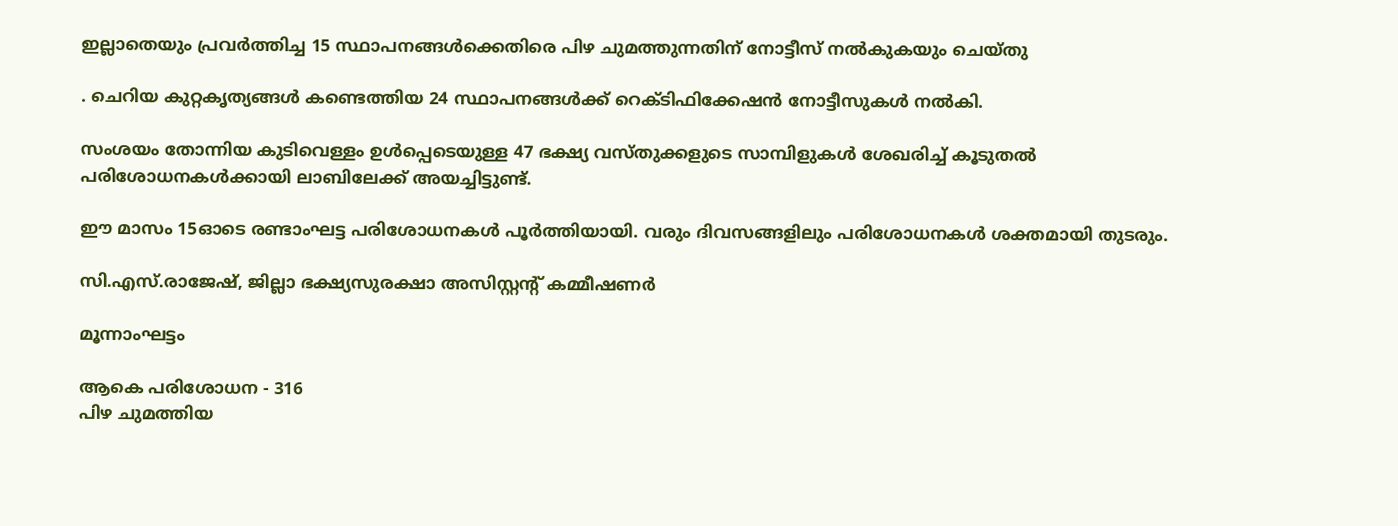ഇല്ലാതെയും പ്രവർത്തിച്ച 15 സ്ഥാപനങ്ങൾക്കെതിരെ പിഴ ചുമത്തുന്നതിന് നോട്ടീസ് നൽകുകയും ചെയ്തു

. ചെറിയ കുറ്റകൃത്യങ്ങൾ കണ്ടെത്തിയ 24 സ്ഥാപനങ്ങൾക്ക് റെക്ടിഫിക്കേഷൻ നോട്ടീസുകൾ നൽകി.

സംശയം തോന്നിയ കുടിവെള്ളം ഉൾപ്പെടെയുള്ള 47 ഭക്ഷ്യ വസ്തുക്കളുടെ സാമ്പിളുകൾ ശേഖരിച്ച് കൂടുതൽ പരിശോധനകൾക്കായി ലാബിലേക്ക് അയച്ചിട്ടുണ്ട്.

ഈ മാസം 15ഓടെ രണ്ടാംഘട്ട പരിശോധനകൾ പൂർത്തിയായി. വരും ദിവസങ്ങളിലും പരിശോധനകൾ ശക്തമായി തുടരും.

സി.എസ്.രാജേഷ്, ജില്ലാ ഭക്ഷ്യസുരക്ഷാ അസിസ്റ്റന്റ് കമ്മീഷണർ

മൂന്നാംഘട്ടം

ആകെ പരിശോധന - 316
പിഴ ചുമത്തിയ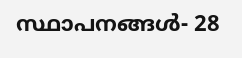സ്ഥാപനങ്ങൾ- 28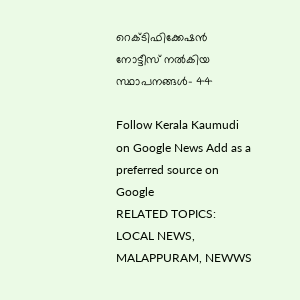റെക്ടിഫിക്കേഷൻ നോട്ടീസ് നൽകിയ സ്ഥാപനങ്ങൾ- 44

Follow Kerala Kaumudi on Google News Add as a preferred source on Google
RELATED TOPICS: LOCAL NEWS, MALAPPURAM, NEWWS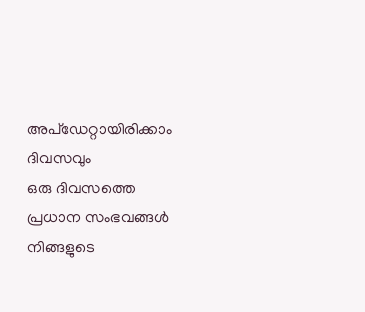അപ്ഡേറ്റായിരിക്കാം ദിവസവും
ഒരു ദിവസത്തെ പ്രധാന സംഭവങ്ങൾ നിങ്ങളുടെ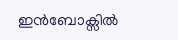ഇൻബോക്സിൽ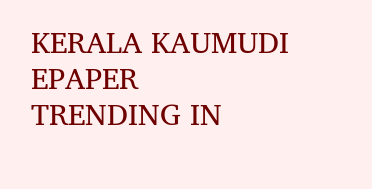KERALA KAUMUDI EPAPER
TRENDING IN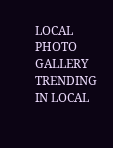LOCAL
PHOTO GALLERY
TRENDING IN LOCAL